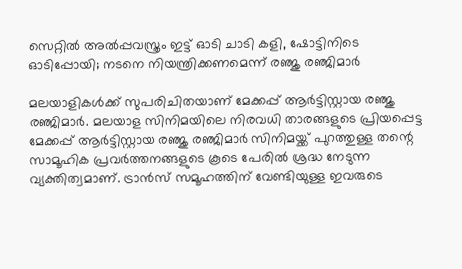സെറ്റില്‍ അല്‍പ്പവസ്ത്രം ഇട്ട് ഓടി ചാടി കളി, ഷോട്ടിനിടെ ഓടിപ്പോയി; നടനെ നിയന്ത്രിക്കണമെന്ന് രഞ്ജു രഞ്ജിമാർ

മലയാളികള്‍ക്ക് സുപരിചിതയാണ് മേക്കപ്പ് ആര്‍ട്ടിസ്റ്റായ രഞ്ജു രഞ്ജിമാര്‍. മലയാള സിനിമയിലെ നിരവധി താരങ്ങളുടെ പ്രിയപ്പെട്ട മേക്കപ്പ് ആര്‍ട്ടിസ്റ്റായ രഞ്ജു രഞ്ജിമാര്‍ സിനിമയ്ക്ക് പുറത്തുള്ള തന്റെ സാമൂഹിക പ്രവര്‍ത്തനങ്ങളുടെ കൂടെ പേരില്‍ ശ്രദ്ധ നേടുന്ന വ്യക്തിത്വമാണ്. ട്രാന്‍സ് സമൂഹത്തിന് വേണ്ടിയുള്ള ഇവരുടെ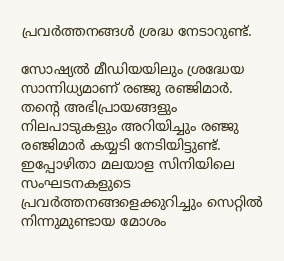പ്രവര്‍ത്തനങ്ങള്‍ ശ്രദ്ധ നേടാറുണ്ട്.

സോഷ്യല്‍ മീഡിയയിലും ശ്രദ്ധേയ സാന്നിധ്യമാണ് രഞ്ജു രഞ്ജിമാര്‍. തന്റെ അഭിപ്രായങ്ങളും നിലപാടുകളും അറിയിച്ചും രഞ്ജു രഞ്ജിമാര്‍ കയ്യടി നേടിയിട്ടുണ്ട്. ഇപ്പോഴിതാ മലയാള സിനിയിലെ സംഘടനകളുടെ പ്രവര്‍ത്തനങ്ങളെക്കുറിച്ചും സെറ്റില്‍ നിന്നുമുണ്ടായ മോശം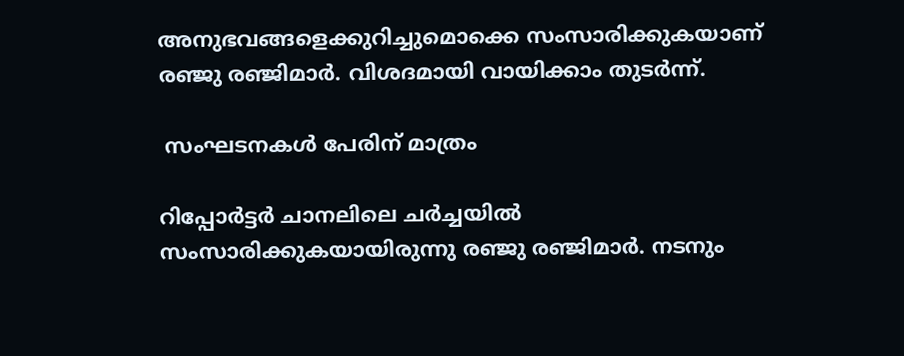അനുഭവങ്ങളെക്കുറിച്ചുമൊക്കെ സംസാരിക്കുകയാണ് രഞ്ജു രഞ്ജിമാര്‍. വിശദമായി വായിക്കാം തുടര്‍ന്ന്.

 സംഘടനകള്‍ പേരിന് മാത്രം

റിപ്പോര്‍ട്ടര്‍ ചാനലിലെ ചര്‍ച്ചയില്‍ സംസാരിക്കുകയായിരുന്നു രഞ്ജു രഞ്ജിമാര്‍. നടനും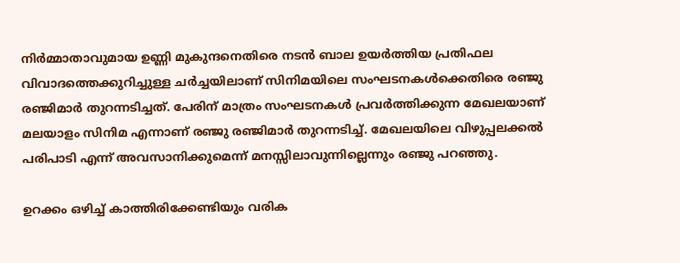നിര്‍മ്മാതാവുമായ ഉണ്ണി മുകുന്ദനെതിരെ നടന്‍ ബാല ഉയര്‍ത്തിയ പ്രതിഫല വിവാദത്തെക്കുറിച്ചുള്ള ചര്‍ച്ചയിലാണ് സിനിമയിലെ സംഘടനകള്‍ക്കെതിരെ രഞ്ജു രഞ്ജിമാര്‍ തുറന്നടിച്ചത്. പേരിന് മാത്രം സംഘടനകള്‍ പ്രവര്‍ത്തിക്കുന്ന മേഖലയാണ് മലയാളം സിനിമ എന്നാണ് രഞ്ജു രഞ്ജിമാര്‍ തുറന്നടിച്ച്. മേഖലയിലെ വിഴുപ്പലക്കല്‍ പരിപാടി എന്ന് അവസാനിക്കുമെന്ന് മനസ്സിലാവുന്നില്ലെന്നും രഞ്ജു പറഞ്ഞു.

ഉറക്കം ഒഴിച്ച് കാത്തിരിക്കേണ്ടിയും വരിക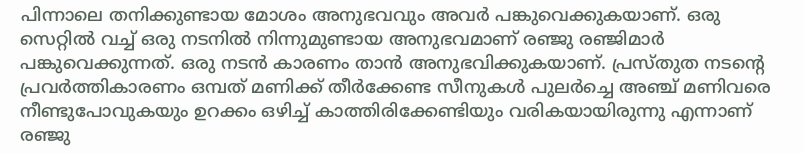പിന്നാലെ തനിക്കുണ്ടായ മോശം അനുഭവവും അവര്‍ പങ്കുവെക്കുകയാണ്. ഒരു സെറ്റില്‍ വച്ച് ഒരു നടനില്‍ നിന്നുമുണ്ടായ അനുഭവമാണ് രഞ്ജു രഞ്ജിമാര്‍ പങ്കുവെക്കുന്നത്. ഒരു നടന്‍ കാരണം താന്‍ അനുഭവിക്കുകയാണ്. പ്രസ്തുത നടന്റെ പ്രവര്‍ത്തികാരണം ഒമ്പത് മണിക്ക് തീര്‍ക്കേണ്ട സീനുകള്‍ പുലര്‍ച്ചെ അഞ്ച് മണിവരെ നീണ്ടുപോവുകയും ഉറക്കം ഒഴിച്ച് കാത്തിരിക്കേണ്ടിയും വരികയായിരുന്നു എന്നാണ് രഞ്ജു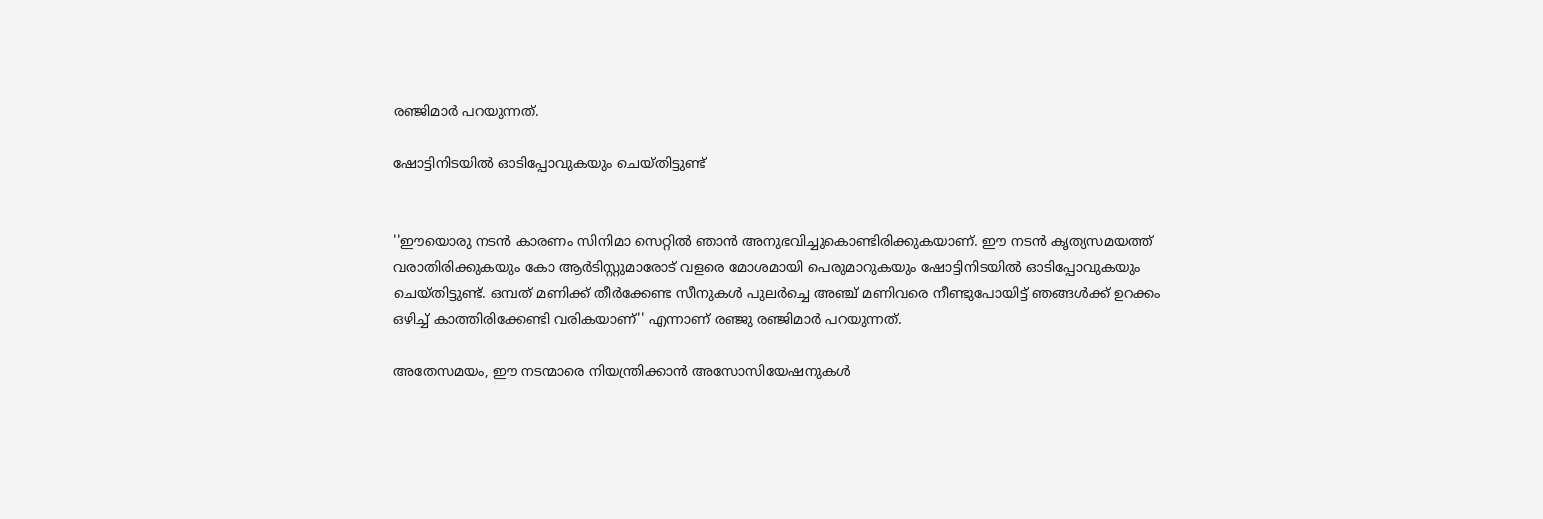രഞ്ജിമാര്‍ പറയുന്നത്.

ഷോട്ടിനിടയില്‍ ഓടിപ്പോവുകയും ചെയ്തിട്ടുണ്ട്


''ഈയൊരു നടന്‍ കാരണം സിനിമാ സെറ്റില്‍ ഞാന്‍ അനുഭവിച്ചുകൊണ്ടിരിക്കുകയാണ്. ഈ നടന്‍ കൃത്യസമയത്ത് വരാതിരിക്കുകയും കോ ആര്‍ടിസ്റ്റുമാരോട് വളരെ മോശമായി പെരുമാറുകയും ഷോട്ടിനിടയില്‍ ഓടിപ്പോവുകയും ചെയ്തിട്ടുണ്ട്. ഒമ്പത് മണിക്ക് തീര്‍ക്കേണ്ട സീനുകള്‍ പുലര്‍ച്ചെ അഞ്ച് മണിവരെ നീണ്ടുപോയിട്ട് ഞങ്ങള്‍ക്ക് ഉറക്കം ഒഴിച്ച് കാത്തിരിക്കേണ്ടി വരികയാണ്'' എന്നാണ് രഞ്ജു രഞ്ജിമാര്‍ പറയുന്നത്.

അതേസമയം, ഈ നടന്മാരെ നിയന്ത്രിക്കാന്‍ അസോസിയേഷനുകള്‍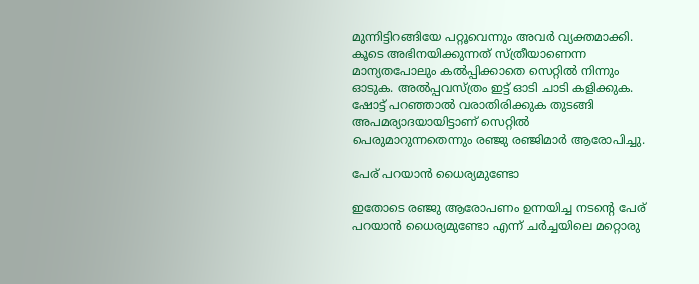മുന്നിട്ടിറങ്ങിയേ പറ്റൂവെന്നും അവര്‍ വ്യക്തമാക്കി. കൂടെ അഭിനയിക്കുന്നത് സ്ത്രീയാണെന്ന മാന്യതപോലും കല്‍പ്പിക്കാതെ സെറ്റില്‍ നിന്നും ഓടുക. അല്‍പ്പവസ്ത്രം ഇട്ട് ഓടി ചാടി കളിക്കുക. ഷോട്ട് പറഞ്ഞാല്‍ വരാതിരിക്കുക തുടങ്ങി അപമര്യാദയായിട്ടാണ് സെറ്റില്‍ പെരുമാറുന്നതെന്നും രഞ്ജു രഞ്ജിമാര്‍ ആരോപിച്ചു.

പേര് പറയാന്‍ ധൈര്യമുണ്ടോ

ഇതോടെ രഞ്ജു ആരോപണം ഉന്നയിച്ച നടന്റെ പേര് പറയാന്‍ ധൈര്യമുണ്ടോ എന്ന് ചര്‍ച്ചയിലെ മറ്റൊരു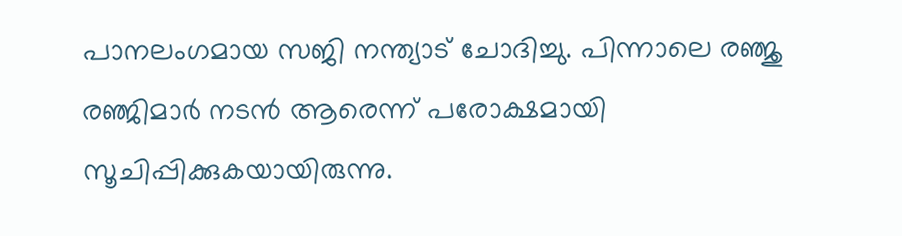പാനലംഗമായ സജി നന്ത്യാട് ചോദിച്ചു. പിന്നാലെ രഞ്ജു രഞ്ജിമാര്‍ നടന്‍ ആരെന്ന് പരോക്ഷമായി സൂചിപ്പിക്കുകയായിരുന്നു.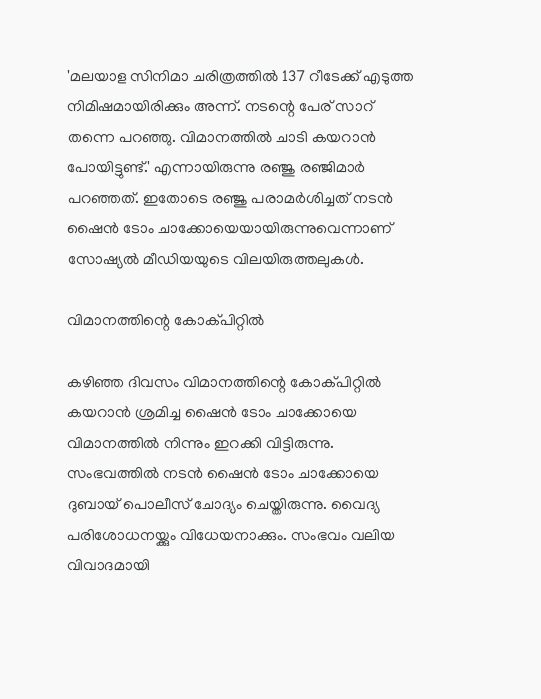'മലയാള സിനിമാ ചരിത്രത്തില്‍ 137 റീടേക്ക് എടുത്ത നിമിഷമായിരിക്കും അന്ന്. നടന്റെ പേര് സാറ് തന്നെ പറഞ്ഞു. വിമാനത്തില്‍ ചാടി കയറാന്‍ പോയിട്ടുണ്ട്.' എന്നായിരുന്നു രഞ്ജു രഞ്ജിമാര്‍ പറഞ്ഞത്. ഇതോടെ രഞ്ജു പരാമര്‍ശിച്ചത് നടന്‍ ഷൈന്‍ ടോം ചാക്കോയെയായിരുന്നുവെന്നാണ് സോഷ്യല്‍ മീഡിയയുടെ വിലയിരുത്തലുകള്‍.

വിമാനത്തിന്റെ കോക്പിറ്റില്‍

കഴിഞ്ഞ ദിവസം വിമാനത്തിന്റെ കോക്പിറ്റില്‍ കയറാന്‍ ശ്രമിച്ച ഷൈന്‍ ടോം ചാക്കോയെ വിമാനത്തില്‍ നിന്നും ഇറക്കി വിട്ടിരുന്നു. സംഭവത്തില്‍ നടന്‍ ഷൈന്‍ ടോം ചാക്കോയെ ദുബായ് പൊലീസ് ചോദ്യം ചെയ്തിരുന്നു. വൈദ്യ പരിശോധനയ്ക്കും വിധേയനാക്കും. സംഭവം വലിയ വിവാദമായി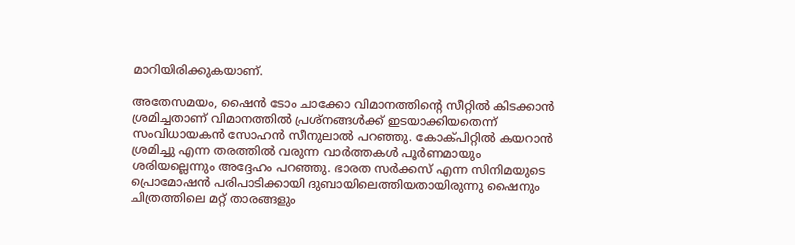മാറിയിരിക്കുകയാണ്.

അതേസമയം, ഷൈന്‍ ടോം ചാക്കോ വിമാനത്തിന്റെ സീറ്റില്‍ കിടക്കാന്‍ ശ്രമിച്ചതാണ് വിമാനത്തില്‍ പ്രശ്‌നങ്ങള്‍ക്ക് ഇടയാക്കിയതെന്ന് സംവിധായകന്‍ സോഹന്‍ സീനുലാല്‍ പറഞ്ഞു. കോക്പിറ്റില്‍ കയറാന്‍ ശ്രമിച്ചു എന്ന തരത്തില്‍ വരുന്ന വാര്‍ത്തകള്‍ പൂര്‍ണമായും ശരിയല്ലെന്നും അദ്ദേഹം പറഞ്ഞു. ഭാരത സര്‍ക്കസ് എന്ന സിനിമയുടെ പ്രൊമോഷന്‍ പരിപാടിക്കായി ദുബായിലെത്തിയതായിരുന്നു ഷൈനും ചിത്രത്തിലെ മറ്റ് താരങ്ങളും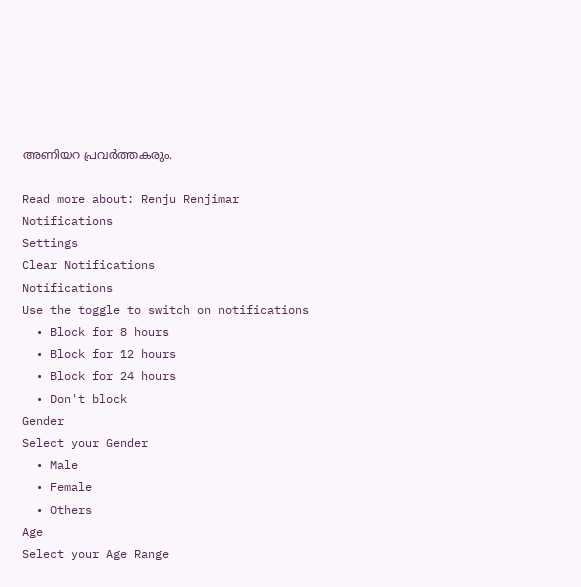അണിയറ പ്രവര്‍ത്തകരും.

Read more about: Renju Renjimar
Notifications
Settings
Clear Notifications
Notifications
Use the toggle to switch on notifications
  • Block for 8 hours
  • Block for 12 hours
  • Block for 24 hours
  • Don't block
Gender
Select your Gender
  • Male
  • Female
  • Others
Age
Select your Age Range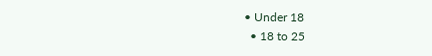• Under 18
  • 18 to 25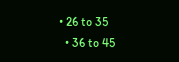• 26 to 35
  • 36 to 45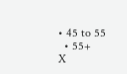• 45 to 55
  • 55+
X